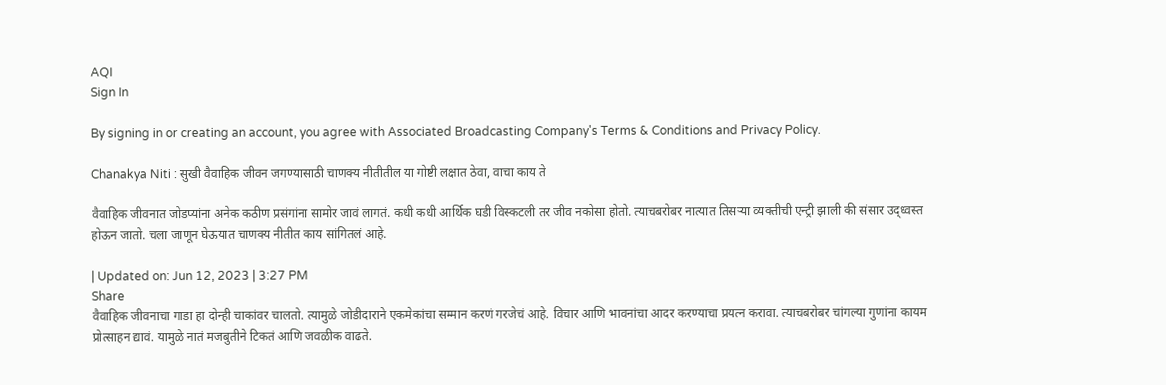AQI
Sign In

By signing in or creating an account, you agree with Associated Broadcasting Company's Terms & Conditions and Privacy Policy.

Chanakya Niti : सुखी वैवाहिक जीवन जगण्यासाठी चाणक्य नीतीतील या गोष्टी लक्षात ठेवा, वाचा काय ते

वैवाहिक जीवनात जोडप्यांना अनेक कठीण प्रसंगांना सामोर जावं लागतं. कधी कधी आर्थिक घडी विस्कटली तर जीव नकोसा होतो. त्याचबरोबर नात्यात तिसऱ्या व्यक्तीची एन्ट्री झाली की संसार उद्ध्वस्त होऊन जातो. चला जाणून घेऊयात चाणक्य नीतीत काय सांगितलं आहे.

| Updated on: Jun 12, 2023 | 3:27 PM
Share
वैवाहिक जीवनाचा गाडा हा दोन्ही चाकांवर चालतो. त्यामुळे जोडीदाराने एकमेकांचा सम्मान करणं गरजेचं आहे. विचार आणि भावनांचा आदर करण्याचा प्रयत्न करावा. त्याचबरोबर चांगल्या गुणांना कायम प्रोत्साहन द्यावं. यामुळे नातं मजबुतीने टिकतं आणि जवळीक वाढते.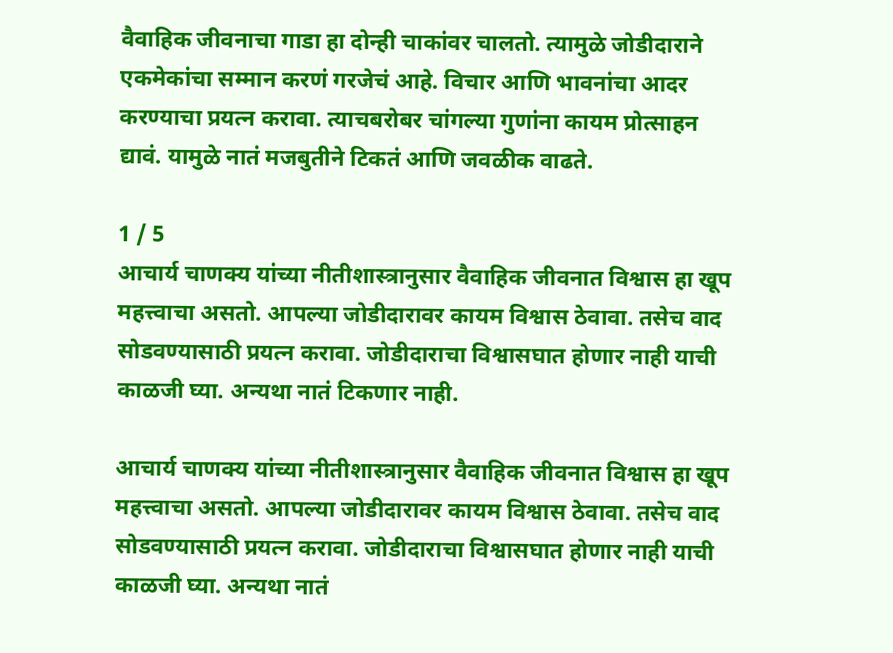वैवाहिक जीवनाचा गाडा हा दोन्ही चाकांवर चालतो. त्यामुळे जोडीदाराने एकमेकांचा सम्मान करणं गरजेचं आहे. विचार आणि भावनांचा आदर करण्याचा प्रयत्न करावा. त्याचबरोबर चांगल्या गुणांना कायम प्रोत्साहन द्यावं. यामुळे नातं मजबुतीने टिकतं आणि जवळीक वाढते.

1 / 5
आचार्य चाणक्य यांच्या नीतीशास्त्रानुसार वैवाहिक जीवनात विश्वास हा खूप महत्त्वाचा असतो. आपल्या जोडीदारावर कायम विश्वास ठेवावा. तसेच वाद सोडवण्यासाठी प्रयत्न करावा. जोडीदाराचा विश्वासघात होणार नाही याची काळजी घ्या. अन्यथा नातं टिकणार नाही.

आचार्य चाणक्य यांच्या नीतीशास्त्रानुसार वैवाहिक जीवनात विश्वास हा खूप महत्त्वाचा असतो. आपल्या जोडीदारावर कायम विश्वास ठेवावा. तसेच वाद सोडवण्यासाठी प्रयत्न करावा. जोडीदाराचा विश्वासघात होणार नाही याची काळजी घ्या. अन्यथा नातं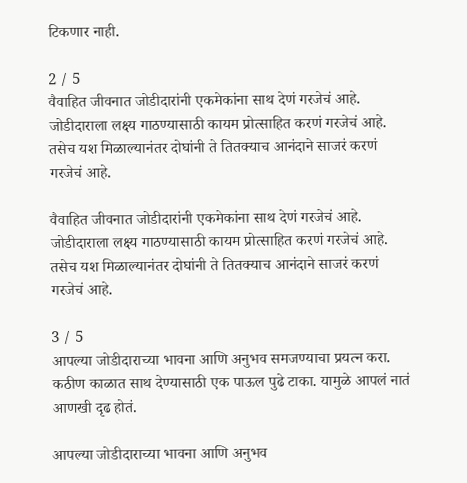टिकणार नाही.

2 / 5
वैवाहित जीवनात जोडीदारांनी एकमेकांना साथ देणं गरजेचं आहे. जोडीदाराला लक्ष्य गाठण्यासाठी कायम प्रोत्साहित करणं गरजेचं आहे. तसेच यश मिळाल्यानंतर दोघांनी ते तितक्याच आनंदाने साजरं करणं गरजेचं आहे.

वैवाहित जीवनात जोडीदारांनी एकमेकांना साथ देणं गरजेचं आहे. जोडीदाराला लक्ष्य गाठण्यासाठी कायम प्रोत्साहित करणं गरजेचं आहे. तसेच यश मिळाल्यानंतर दोघांनी ते तितक्याच आनंदाने साजरं करणं गरजेचं आहे.

3 / 5
आपल्या जोडीदाराच्या भावना आणि अनुभव समजण्याचा प्रयत्न करा. कठीण काळात साथ देण्यासाठी एक पाऊल पुढे टाका. यामुळे आपलं नातं आणखी दृढ होतं.

आपल्या जोडीदाराच्या भावना आणि अनुभव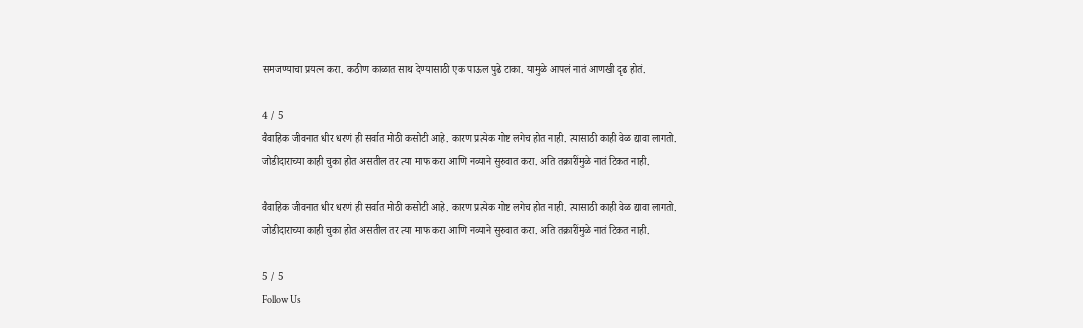समजण्याचा प्रयत्न करा. कठीण काळात साथ देण्यासाठी एक पाऊल पुढे टाका. यामुळे आपलं नातं आणखी दृढ होतं.

4 / 5
वैवाहिक जीवनात धीर धरणं ही सर्वात मोठी कसोटी आहे. कारण प्रत्येक गोष्ट लगेच होत नाही. त्यासाठी काही वेळ द्यावा लागतो. जोडीदाराच्या काही चुका होत असतील तर त्या माफ करा आणि नव्याने सुरुवात करा. अति तक्रारींमुळे नातं टिकत नाही.

वैवाहिक जीवनात धीर धरणं ही सर्वात मोठी कसोटी आहे. कारण प्रत्येक गोष्ट लगेच होत नाही. त्यासाठी काही वेळ द्यावा लागतो. जोडीदाराच्या काही चुका होत असतील तर त्या माफ करा आणि नव्याने सुरुवात करा. अति तक्रारींमुळे नातं टिकत नाही.

5 / 5
Follow Us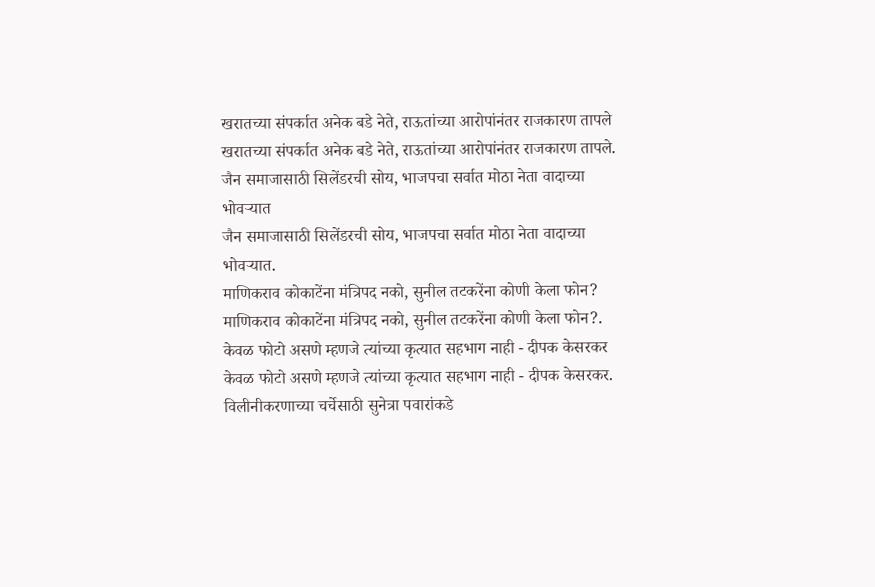खरातच्या संपर्कात अनेक बडे नेते, राऊतांच्या आरोपांनंतर राजकारण तापले
खरातच्या संपर्कात अनेक बडे नेते, राऊतांच्या आरोपांनंतर राजकारण तापले.
जैन समाजासाठी सिलेंडरची सोय, भाजपचा सर्वात मोठा नेता वादाच्या भोवऱ्यात
जैन समाजासाठी सिलेंडरची सोय, भाजपचा सर्वात मोठा नेता वादाच्या भोवऱ्यात.
माणिकराव कोकाटेंना मंत्रिपद नको, सुनील तटकरेंना कोणी केला फोन?
माणिकराव कोकाटेंना मंत्रिपद नको, सुनील तटकरेंना कोणी केला फोन?.
केवळ फोटो असणे म्हणजे त्यांच्या कृत्यात सहभाग नाही - दीपक केसरकर
केवळ फोटो असणे म्हणजे त्यांच्या कृत्यात सहभाग नाही - दीपक केसरकर.
विलीनीकरणाच्या चर्चेसाठी सुनेत्रा पवारांकडे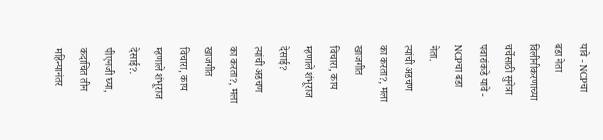यावे - NCPचा बडा नेता
विलीनीकरणाच्या चर्चेसाठी सुनेत्रा पवारांकडे यावे - NCPचा बडा नेता.
त्यांची अडचण का करता?, मला खाजगीत विचारा, काय म्हणाले शंभूराज देसाई?
त्यांची अडचण का करता?, मला खाजगीत विचारा, काय म्हणाले शंभूराज देसाई?.
पीएनजी घ्या, कदाचित तीन महिन्यानंतर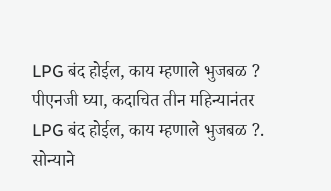LPG बंद होईल, काय म्हणाले भुजबळ ?
पीएनजी घ्या, कदाचित तीन महिन्यानंतर LPG बंद होईल, काय म्हणाले भुजबळ ?.
सोन्याने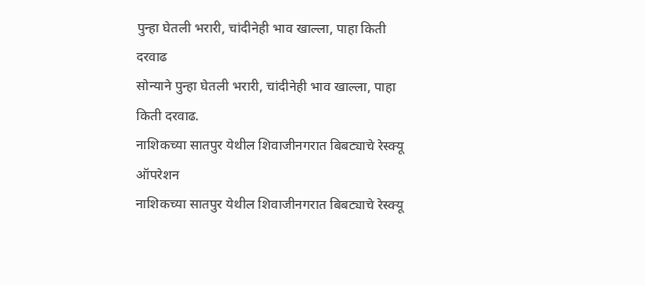पुन्हा घेतली भरारी, चांदीनेही भाव खाल्ला, पाहा किती दरवाढ
सोन्याने पुन्हा घेतली भरारी, चांदीनेही भाव खाल्ला, पाहा किती दरवाढ.
नाशिकच्या सातपुर येथील शिवाजीनगरात बिबट्याचे रेस्क्यू ऑपरेशन
नाशिकच्या सातपुर येथील शिवाजीनगरात बिबट्याचे रेस्क्यू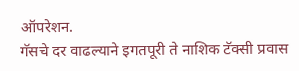ऑपरेशन.
गॅसचे दर वाढल्याने इगतपूरी ते नाशिक टॅक्सी प्रवास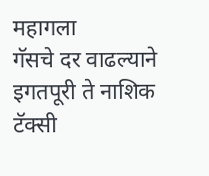महागला
गॅसचे दर वाढल्याने इगतपूरी ते नाशिक टॅक्सी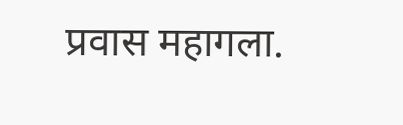प्रवास महागला.